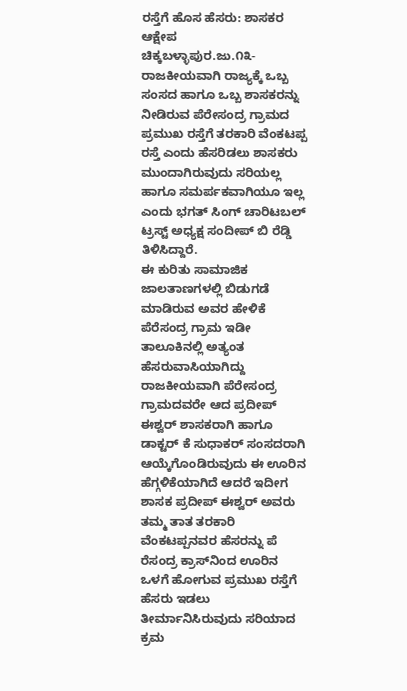ರಸ್ತೆಗೆ ಹೊಸ ಹೆಸರು: ಶಾಸಕರ ಆಕ್ಷೇಪ
ಚಿಕ್ಕಬಳ್ಳಾಪುರ.ಜು.೧೩-ರಾಜಕೀಯವಾಗಿ ರಾಜ್ಯಕ್ಕೆ ಒಬ್ಬ ಸಂಸದ ಹಾಗೂ ಒಬ್ಬ ಶಾಸಕರನ್ನು ನೀಡಿರುವ ಪೆರೇಸಂದ್ರ ಗ್ರಾಮದ ಪ್ರಮುಖ ರಸ್ತೆಗೆ ತರಕಾರಿ ವೆಂಕಟಪ್ಪ ರಸ್ತೆ ಎಂದು ಹೆಸರಿಡಲು ಶಾಸಕರು ಮುಂದಾಗಿರುವುದು ಸರಿಯಲ್ಲ ಹಾಗೂ ಸಮರ್ಪಕವಾಗಿಯೂ ಇಲ್ಲ ಎಂದು ಭಗತ್ ಸಿಂಗ್ ಚಾರಿಟಬಲ್ ಟ್ರಸ್ಟ್ ಅಧ್ಯಕ್ಷ ಸಂದೀಪ್ ಬಿ ರೆಡ್ಡಿ ತಿಳಿಸಿದ್ದಾರೆ.
ಈ ಕುರಿತು ಸಾಮಾಜಿಕ ಜಾಲತಾಣಗಳಲ್ಲಿ ಬಿಡುಗಡೆ ಮಾಡಿರುವ ಅವರ ಹೇಳಿಕೆ ಪೆರೆಸಂದ್ರ ಗ್ರಾಮ ಇಡೀ ತಾಲೂಕಿನಲ್ಲಿ ಅತ್ಯಂತ ಹೆಸರುವಾಸಿಯಾಗಿದ್ದು ರಾಜಕೀಯವಾಗಿ ಪೆರೇಸಂದ್ರ ಗ್ರಾಮದವರೇ ಆದ ಪ್ರದೀಪ್ ಈಶ್ವರ್ ಶಾಸಕರಾಗಿ ಹಾಗೂ ಡಾಕ್ಟರ್ ಕೆ ಸುಧಾಕರ್ ಸಂಸದರಾಗಿ ಆಯ್ಕೆಗೊಂಡಿರುವುದು ಈ ಊರಿನ ಹೆಗ್ಗಳಿಕೆಯಾಗಿದೆ ಆದರೆ ಇದೀಗ ಶಾಸಕ ಪ್ರದೀಪ್ ಈಶ್ವರ್ ಅವರು ತಮ್ಮ ತಾತ ತರಕಾರಿ ವೆಂಕಟಪ್ಪನವರ ಹೆಸರನ್ನು ಪೆ
ರೆಸಂದ್ರ ಕ್ರಾಸ್‌ನಿಂದ ಊರಿನ ಒಳಗೆ ಹೋಗುವ ಪ್ರಮುಖ ರಸ್ತೆಗೆ ಹೆಸರು ಇಡಲು ತೀರ್ಮಾನಿಸಿರುವುದು ಸರಿಯಾದ ಕ್ರಮ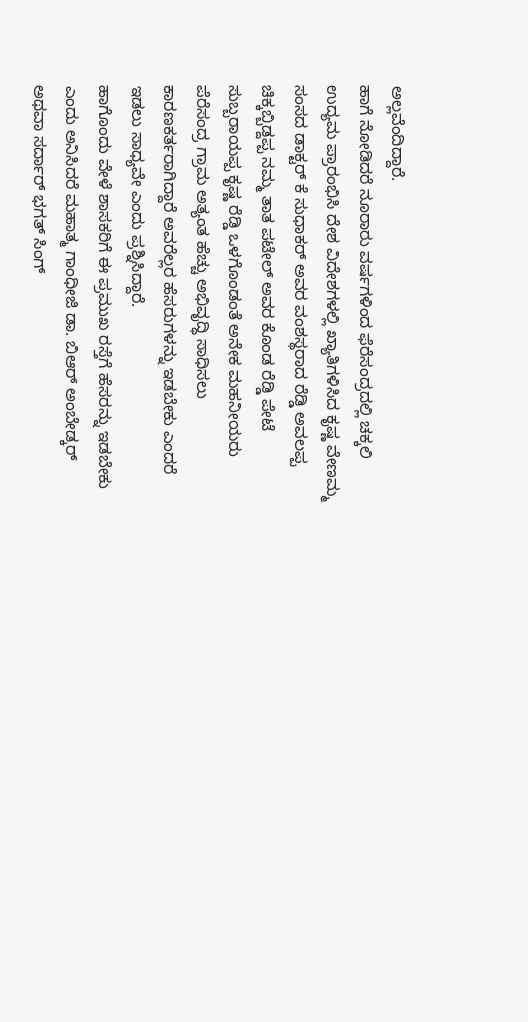ಅಲ್ಲವೆಂದಿದ್ದಾರೆ.
ಹಾಗೆ ನೋಡಿದರೆ ನೂರಾರು ವರ್ಷಗಳಿಂದ ಫೆರೆಸಂದ್ರದಲ್ಲಿ ಚಕ್ಕಲಿ ಉದ್ಯಮ ಪ್ರಾರಂಭಿಸಿ ದೇಶ ವಿದೇಶಗಳಲ್ಲಿ ಖ್ಯಾತಿಗಳಿಸಿದ ಕೃಷ್ಣ ವೇಣಮ್ಮ ಸಂಸದ ಡಾಕ್ಟರ್ ಕೆ ಸುಧಾಕರ್ ಅವರ ವಂಶಸ್ಥರಾದ ರೆಡ್ಡಿ ಅವಲಪ್ಪ ಚಿಕ್ಕಬ್ಬಿಡ್ದಪ್ಪ ನಮ್ಮ ತಾತ ಪಟೇಲ್ ಅವರ ಕೊಂಡ ರೆಡ್ಡಿ ಪೇಟೆ ಸುಬ್ಬರಾಯಪ್ಪ ಕೃಷ್ಣ ರೆಡ್ಡಿ ಒಳಗೊಂಡಂತೆ ಅನೇಕ ಮಹನೀಯರು ಪೆರೆಸಂದ್ರ ಗ್ರಾಮ ಅತ್ಯಂತ ಹೆಚ್ಚು ಅಭಿವೃದ್ಧಿ ಸಾಧಿಸಲು ಕಾರಣಕರ್ತರಾಗಿದ್ದಾರೆ ಅವರೆಲ್ಲರ ಹೆಸರುಗಳನ್ನು ಇಡಬೇಕು ಎಂದರೆ ಇಡಲು ಸಾಧ್ಯವೇ ಎಂದು ಪ್ರಶ್ನಿಸಿದ್ದಾರೆ.
ಹಾಗೊಂದು ವೇಳೆ ಶಾಸಕರಿಗೆ ಈ ಪ್ರಮುಖ ರಸ್ತೆಗೆ ಹೆಸರನ್ನು ಇಡಬೇಕು ಎಂದು ಅನಿಸಿದರೆ ಮಹಾತ್ಮ ಗಾಂಧೀಜಿ ಡಾ. ಬಿಆರ್ ಅಂಬೇಡ್ಕರ್ ಅಥವಾ ಸರ್ದಾರ್ ಭಗತ್ ಸಿಂಗ್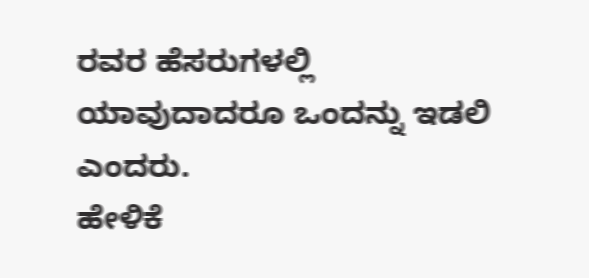ರವರ ಹೆಸರುಗಳಲ್ಲಿ ಯಾವುದಾದರೂ ಒಂದನ್ನು ಇಡಲಿ ಎಂದರು.
ಹೇಳಿಕೆ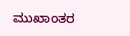ಮುಖಾಂತರ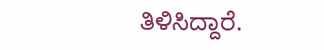ತಿಳಿಸಿದ್ದಾರೆ.